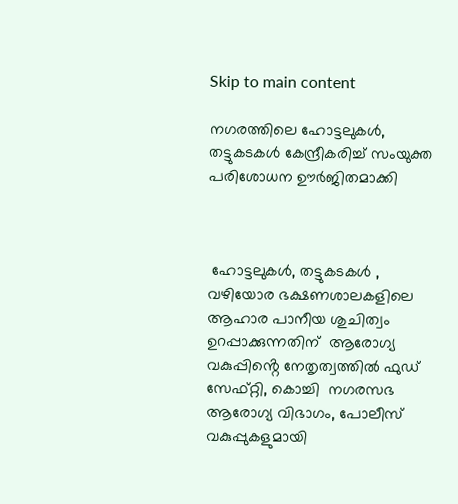Skip to main content

നഗരത്തിലെ ഹോട്ടലുകൾ, തട്ടുകടകൾ കേന്ദ്രീകരിച്ച് സംയുക്ത പരിശോധന ഊർജിതമാക്കി



 ഹോട്ടലുകൾ, തട്ടുകടകൾ , വഴിയോര ഭക്ഷണശാലകളിലെ ആഹാര പാനീയ ശുചിത്വം ഉറപ്പാക്കുന്നതിന്  ആരോഗ്യ വകുപ്പിൻ്റെ നേതൃത്വത്തിൽ ഫുഡ് സേഫ്റ്റി, കൊച്ചി  നഗരസഭ ആരോഗ്യ വിഭാഗം, പോലീസ് വകുപ്പുകളുമായി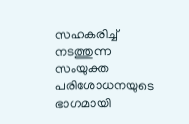സഹകരിച്ച് നടത്തുന്ന സംയുക്ത പരിശോധനയുടെ ഭാഗമായി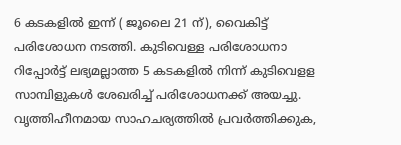6 കടകളിൽ ഇന്ന് ( ജൂലൈ 21 ന്), വൈകിട്ട്  പരിശോധന നടത്തി. കുടിവെള്ള പരിശോധനാ റിപ്പോർട്ട് ലഭ്യമല്ലാത്ത 5 കടകളിൽ നിന്ന് കുടിവെളള സാമ്പിളുകൾ ശേഖരിച്ച് പരിശോധനക്ക് അയച്ചു.  വൃത്തിഹീനമായ സാഹചര്യത്തിൽ പ്രവർത്തിക്കുക,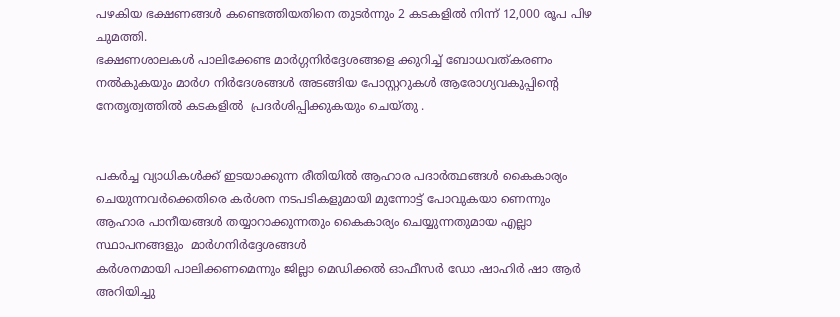പഴകിയ ഭക്ഷണങ്ങൾ കണ്ടെത്തിയതിനെ തുടർന്നും 2 കടകളിൽ നിന്ന് 12,000 രൂപ പിഴ ചുമത്തി.
ഭക്ഷണശാലകൾ പാലിക്കേണ്ട മാർഗ്ഗനിർദ്ദേശങ്ങളെ ക്കുറിച്ച് ബോധവത്കരണം നൽകുകയും മാർഗ നിർദേശങ്ങൾ അടങ്ങിയ പോസ്റ്ററുകൾ ആരോഗ്യവകുപ്പിൻ്റെ നേതൃത്വത്തിൽ കടകളിൽ  പ്രദർശിപ്പിക്കുകയും ചെയ്തു .


പകർച്ച വ്യാധികൾക്ക് ഇടയാക്കുന്ന രീതിയിൽ ആഹാര പദാർത്ഥങ്ങൾ കൈകാര്യം ചെയുന്നവർക്കെതിരെ കർശന നടപടികളുമായി മുന്നോട്ട് പോവുകയാ ണെന്നും
ആഹാര പാനീയങ്ങൾ തയ്യാറാക്കുന്നതും കൈകാര്യം ചെയ്യുന്നതുമായ എല്ലാ സ്ഥാപനങ്ങളും  മാർഗനിർദ്ദേശങ്ങൾ
കർശനമായി പാലിക്കണമെന്നും ജില്ലാ മെഡിക്കൽ ഓഫീസർ ഡോ ഷാഹിർ ഷാ ആർ അറിയിച്ചു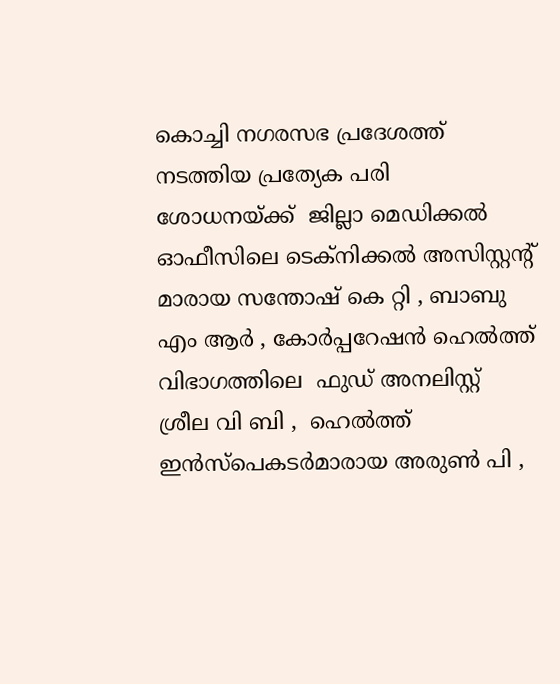കൊച്ചി നഗരസഭ പ്രദേശത്ത് നടത്തിയ പ്രത്യേക പരി ശോധനയ്ക്ക്  ജില്ലാ മെഡിക്കൽ ഓഫീസിലെ ടെക്നിക്കൽ അസിസ്റ്റൻ്റ് മാരായ സന്തോഷ് കെ റ്റി , ബാബു എം ആർ , കോർപ്പറേഷൻ ഹെൽത്ത്  വിഭാഗത്തിലെ  ഫുഡ് അനലിസ്റ്റ് ശ്രീല വി ബി ,  ഹെൽത്ത് ഇൻസ്പെകടർമാരായ അരുൺ പി ,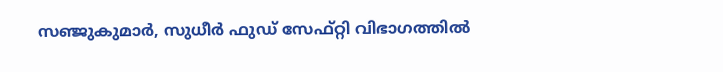സഞ്ജുകുമാർ, സുധീർ ഫുഡ് സേഫ്റ്റി വിഭാഗത്തിൽ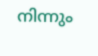നിന്നും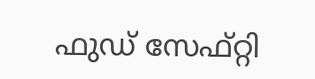ഫുഡ് സേഫ്റ്റി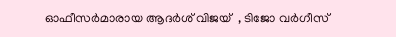ഓഫീസർമാരായ ആദർശ് വിജയ്  , ടിജോ വർഗീസ്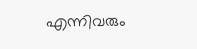എന്നിവരും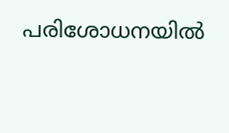പരിശോധനയിൽ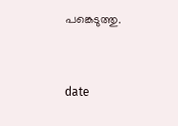പങ്കെടുത്തു.


date